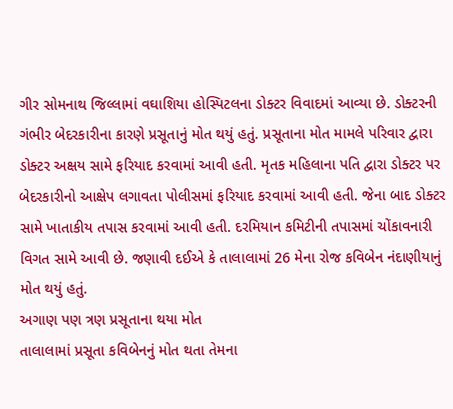ગીર સોમનાથ જિલ્લામાં વઘાશિયા હોસ્પિટલના ડોક્ટર વિવાદમાં આવ્યા છે. ડોક્ટરની ગંભીર બેદરકારીના કારણે પ્રસૂતાનું મોત થયું હતું. પ્રસૂતાના મોત મામલે પરિવાર દ્વારા ડોક્ટર અક્ષય સામે ફરિયાદ કરવામાં આવી હતી. મૃતક મહિલાના પતિ દ્વારા ડોક્ટર પર બેદરકારીનો આક્ષેપ લગાવતા પોલીસમાં ફરિયાદ કરવામાં આવી હતી. જેના બાદ ડોક્ટર સામે ખાતાકીય તપાસ કરવામાં આવી હતી. દરમિયાન કમિટીની તપાસમાં ચોંકાવનારી વિગત સામે આવી છે. જણાવી દઈએ કે તાલાલામાં 26 મેના રોજ કવિબેન નંદાણીયાનું મોત થયું હતું.
અગાણ પણ ત્રણ પ્રસૂતાના થયા મોત
તાલાલામાં પ્રસૂતા કવિબેનનું મોત થતા તેમના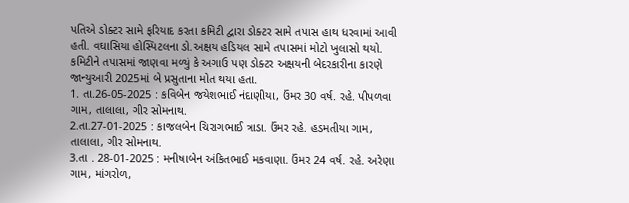પતિએ ડોક્ટર સામે ફરિયાદ કરતા કમિટી દ્વારા ડોક્ટર સામે તપાસ હાથ ધરવામાં આવી હતી. વઘાસિયા હોસ્પિટલના ડો.અક્ષય હડિયલ સામે તપાસમાં મોટો ખુલાસો થયો. કમિટીને તપાસમાં જાણવા મળ્યું કે અગાઉ પણ ડોક્ટર અક્ષયની બેદરકારીના કારણે જાન્યુઆરી 2025માં બે પ્રસુતાના મોત થયા હતા.
1. તા.26-05-2025 : કવિબેન જયેશભાઈ નંદાણીયા, ઉંમર 30 વર્ષ. રહે. પીપળવા ગામ, તાલાલા, ગીર સોમનાથ.
2.તા.27-01-2025 : કાજલબેન ચિરાગભાઈ ત્રાડા. ઉંમર રહે. હડમતીયા ગામ, તાલાલા, ગીર સોમનાથ.
3.તા . 28-01-2025 : મનીષાબેન અંકિતભાઈ મકવાણા. ઉંમર 24 વર્ષ. રહે. અરેણા ગામ, માંગરોળ,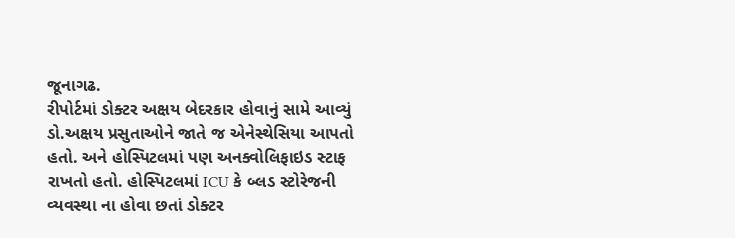જૂનાગઢ.
રીપોર્ટમાં ડોક્ટર અક્ષય બેદરકાર હોવાનું સામે આવ્યું
ડો.અક્ષય પ્રસુતાઓને જાતે જ એનેસ્થેસિયા આપતો હતો. અને હોસ્પિટલમાં પણ અનક્વોલિફાઇડ સ્ટાફ રાખતો હતો. હોસ્પિટલમાં ICU કે બ્લડ સ્ટોરેજની વ્યવસ્થા ના હોવા છતાં ડોક્ટર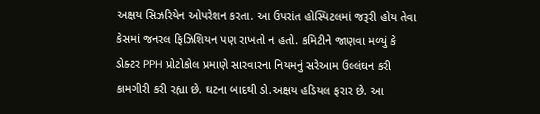અક્ષય સિઝરિયેન ઓપરેશન કરતા. આ ઉપરાંત હોસ્પિટલમાં જરૂરી હોય તેવા કેસમાં જનરલ ફિઝિશિયન પણ રાખતો ન હતો. કમિટીને જાણવા મળ્યું કે ડોક્ટર PPH પ્રોટોકોલ પ્રમાણે સારવારના નિયમનું સરેઆમ ઉલ્લંઘન કરી કામગીરી કરી રહ્યા છે. ઘટના બાદથી ડો.અક્ષય હડિયલ ફરાર છે. આ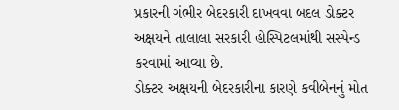પ્રકારની ગંભીર બેદરકારી દાખવવા બદલ ડોક્ટર અક્ષયને તાલાલા સરકારી હોસ્પિટલમાંથી સસ્પેન્ડ કરવામાં આવ્યા છે.
ડોક્ટર અક્ષયની બેદરકારીના કારણે કવીબેનનું મોત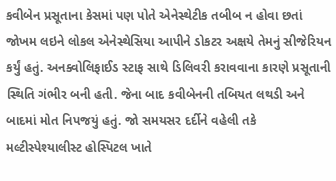કવીબેન પ્રસૂતાના કેસમાં પણ પોતે એનેસ્થેટીક તબીબ ન હોવા છતાં જોખમ લઇને લોકલ એનેસ્થેસિયા આપીને ડોકટર અક્ષયે તેમનું સીજેરિયન કર્યું હતું. અનક્વોલિફાઈડ સ્ટાફ સાથે ડિલિવરી કરાવવાના કારણે પ્રસૂતાની સ્થિતિ ગંભીર બની હતી. જેના બાદ કવીબેનની તબિયત લથડી અને બાદમાં મોત નિપજયું હતું. જો સમયસર દર્દીને વહેલી તકે મલ્ટીસ્પેશ્યાલીસ્ટ હોસ્પિટલ ખાતે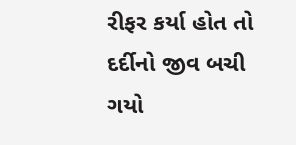રીફર કર્યા હોત તો દર્દીનો જીવ બચી ગયો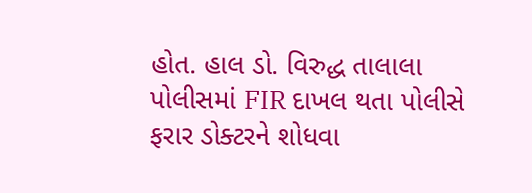હોત. હાલ ડો. વિરુદ્ધ તાલાલા પોલીસમાં FIR દાખલ થતા પોલીસે ફરાર ડોક્ટરને શોધવા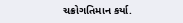ચક્રોગતિમાન કર્યા.